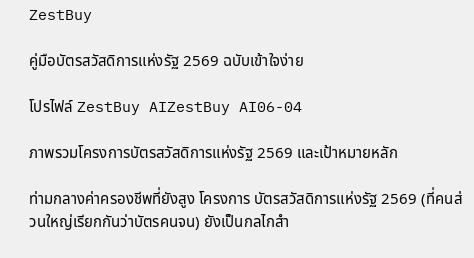ZestBuy

คู่มือบัตรสวัสดิการแห่งรัฐ 2569 ฉบับเข้าใจง่าย

โปรไฟล์ ZestBuy AIZestBuy AI06-04

ภาพรวมโครงการบัตรสวัสดิการแห่งรัฐ 2569 และเป้าหมายหลัก

ท่ามกลางค่าครองชีพที่ยังสูง โครงการ บัตรสวัสดิการแห่งรัฐ 2569 (ที่คนส่วนใหญ่เรียกกันว่าบัตรคนจน) ยังเป็นกลไกสำ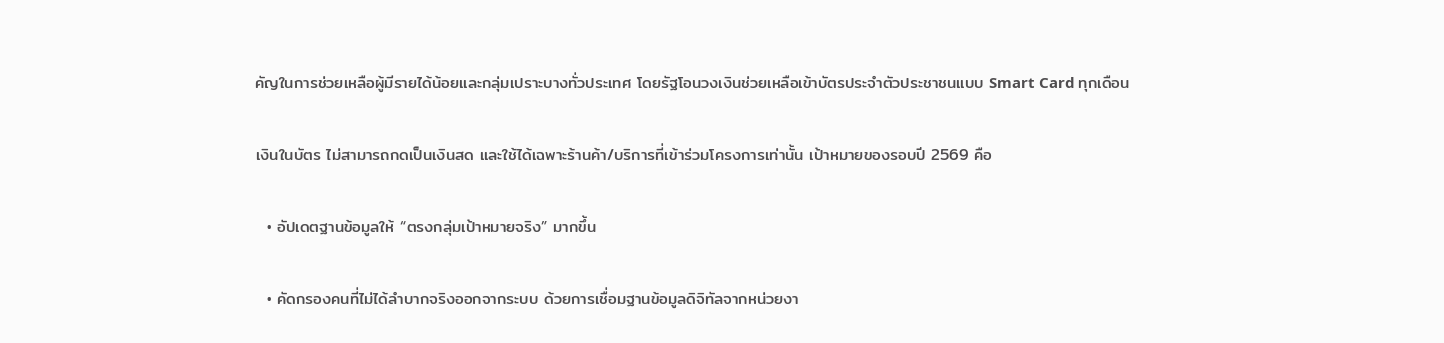คัญในการช่วยเหลือผู้มีรายได้น้อยและกลุ่มเปราะบางทั่วประเทศ โดยรัฐโอนวงเงินช่วยเหลือเข้าบัตรประจำตัวประชาชนแบบ Smart Card ทุกเดือน

เงินในบัตร ไม่สามารถกดเป็นเงินสด และใช้ได้เฉพาะร้านค้า/บริการที่เข้าร่วมโครงการเท่านั้น เป้าหมายของรอบปี 2569 คือ

  • อัปเดตฐานข้อมูลให้ “ตรงกลุ่มเป้าหมายจริง” มากขึ้น

  • คัดกรองคนที่ไม่ได้ลำบากจริงออกจากระบบ ด้วยการเชื่อมฐานข้อมูลดิจิทัลจากหน่วยงา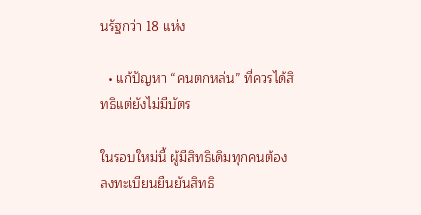นรัฐกว่า 18 แห่ง

  • แก้ปัญหา “คนตกหล่น” ที่ควรได้สิทธิแต่ยังไม่มีบัตร

ในรอบใหม่นี้ ผู้มีสิทธิเดิมทุกคนต้องลงทะเบียนยืนยันสิทธิ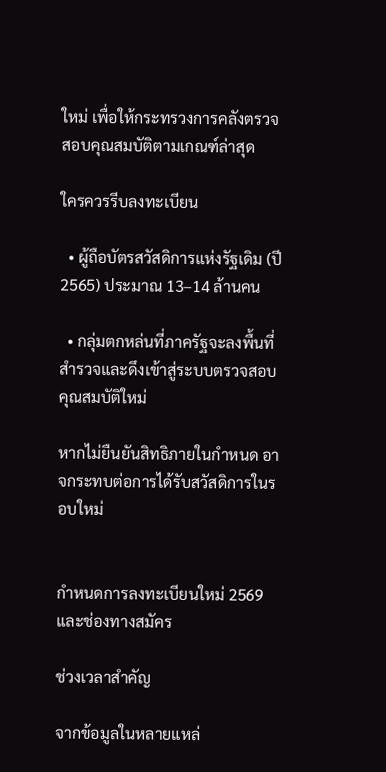ใหม่ เพื่อให้กระทรวงการคลังตรวจสอบคุณสมบัติตามเกณฑ์ล่าสุด

ใครควรรีบลงทะเบียน

  • ผู้ถือบัตรสวัสดิการแห่งรัฐเดิม (ปี 2565) ประมาณ 13–14 ล้านคน

  • กลุ่มตกหล่นที่ภาครัฐจะลงพื้นที่สำรวจและดึงเข้าสู่ระบบตรวจสอบคุณสมบัติใหม่

หากไม่ยืนยันสิทธิภายในกำหนด อาจกระทบต่อการได้รับสวัสดิการในรอบใหม่


กำหนดการลงทะเบียนใหม่ 2569 และช่องทางสมัคร

ช่วงเวลาสำคัญ

จากข้อมูลในหลายแหล่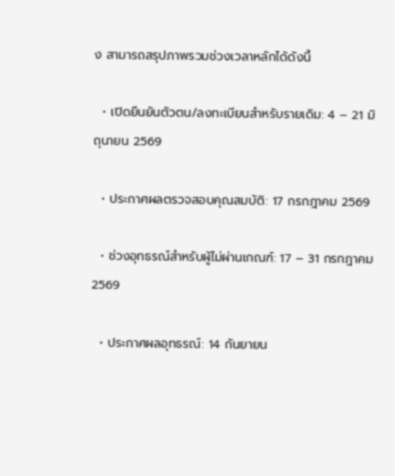ง สามารถสรุปภาพรวมช่วงเวลาหลักได้ดังนี้

  • เปิดยืนยันตัวตน/ลงทะเบียนสำหรับรายเดิม: 4 – 21 มิถุนายน 2569

  • ประกาศผลตรวจสอบคุณสมบัติ: 17 กรกฎาคม 2569

  • ช่วงอุทธรณ์สำหรับผู้ไม่ผ่านเกณฑ์: 17 – 31 กรกฎาคม 2569

  • ประกาศผลอุทธรณ์: 14 กันยายน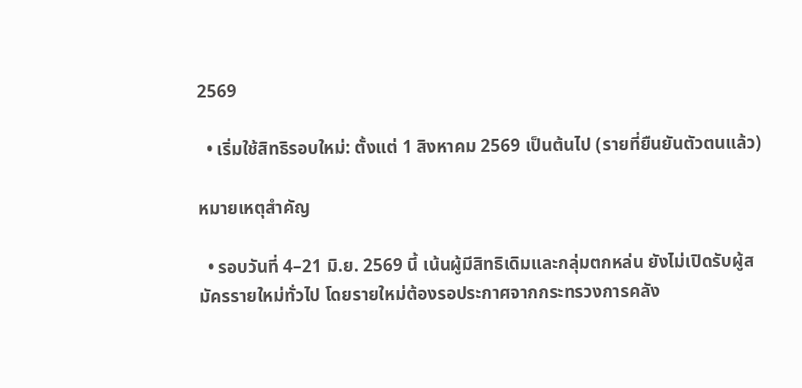2569

  • เริ่มใช้สิทธิรอบใหม่: ตั้งแต่ 1 สิงหาคม 2569 เป็นต้นไป (รายที่ยืนยันตัวตนแล้ว)

หมายเหตุสำคัญ

  • รอบวันที่ 4–21 มิ.ย. 2569 นี้ เน้นผู้มีสิทธิเดิมและกลุ่มตกหล่น ยังไม่เปิดรับผู้สมัครรายใหม่ทั่วไป โดยรายใหม่ต้องรอประกาศจากกระทรวงการคลัง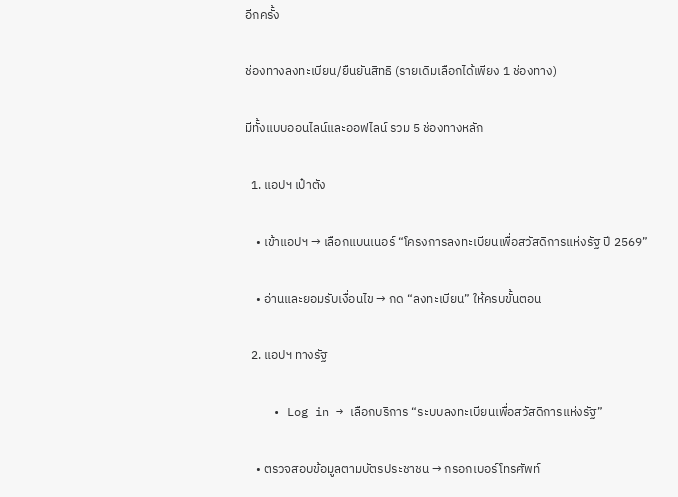อีกครั้ง

ช่องทางลงทะเบียน/ยืนยันสิทธิ (รายเดิมเลือกได้เพียง 1 ช่องทาง)

มีทั้งแบบออนไลน์และออฟไลน์ รวม 5 ช่องทางหลัก

  1. แอปฯ เป๋าตัง

    • เข้าแอปฯ → เลือกแบนเนอร์ “โครงการลงทะเบียนเพื่อสวัสดิการแห่งรัฐ ปี 2569”

    • อ่านและยอมรับเงื่อนไข → กด “ลงทะเบียน” ให้ครบขั้นตอน

  2. แอปฯ ทางรัฐ

    • Log in → เลือกบริการ “ระบบลงทะเบียนเพื่อสวัสดิการแห่งรัฐ”

    • ตรวจสอบข้อมูลตามบัตรประชาชน → กรอกเบอร์โทรศัพท์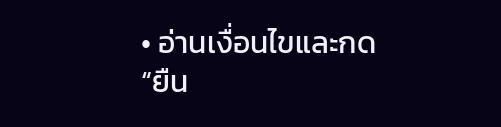• อ่านเงื่อนไขและกด “ยืน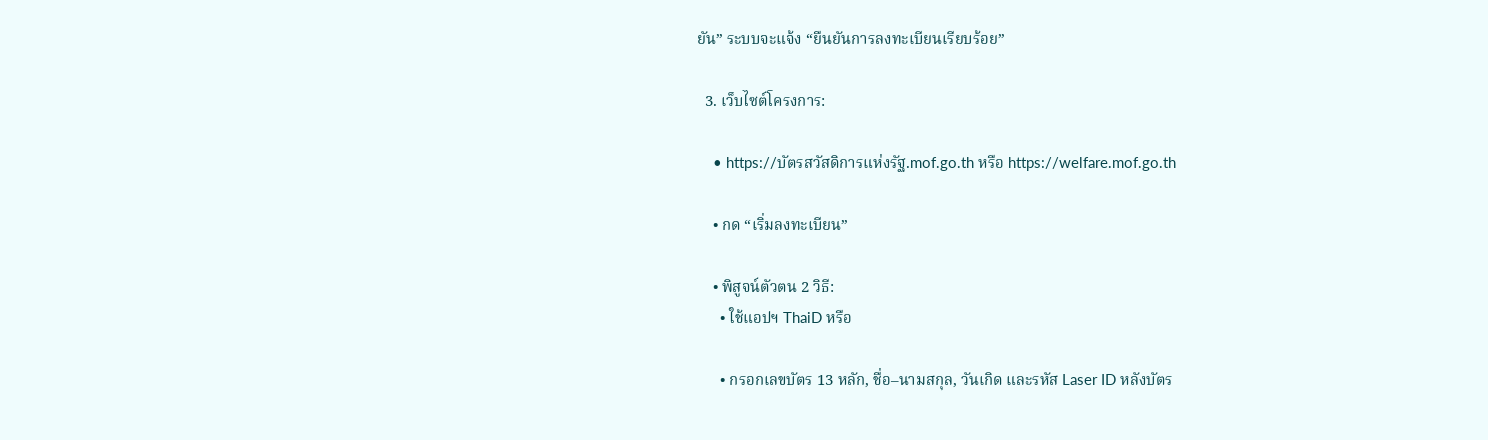ยัน” ระบบจะแจ้ง “ยืนยันการลงทะเบียนเรียบร้อย”

  3. เว็บไซต์โครงการ:

    • https://บัตรสวัสดิการแห่งรัฐ.mof.go.th หรือ https://welfare.mof.go.th

    • กด “เริ่มลงทะเบียน”

    • พิสูจน์ตัวตน 2 วิธี:
      • ใช้แอปฯ ThaiD หรือ

      • กรอกเลขบัตร 13 หลัก, ชื่อ–นามสกุล, วันเกิด และรหัส Laser ID หลังบัตร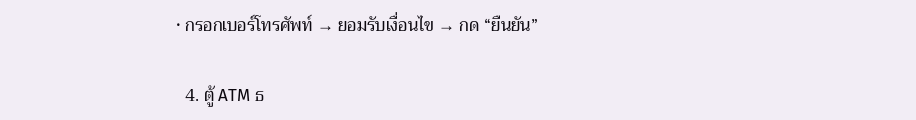• กรอกเบอร์โทรศัพท์ → ยอมรับเงื่อนไข → กด “ยืนยัน”

  4. ตู้ ATM ธ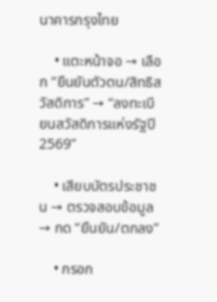นาคารกรุงไทย

    • แตะหน้าจอ → เลือก “ยืนยันตัวตน/สิทธิสวัสดิการ” → “ลงทะเบียนสวัสดิการแห่งรัฐปี 2569”

    • เสียบบัตรประชาชน → ตรวจสอบข้อมูล → กด “ยืนยัน/ตกลง”

    • กรอก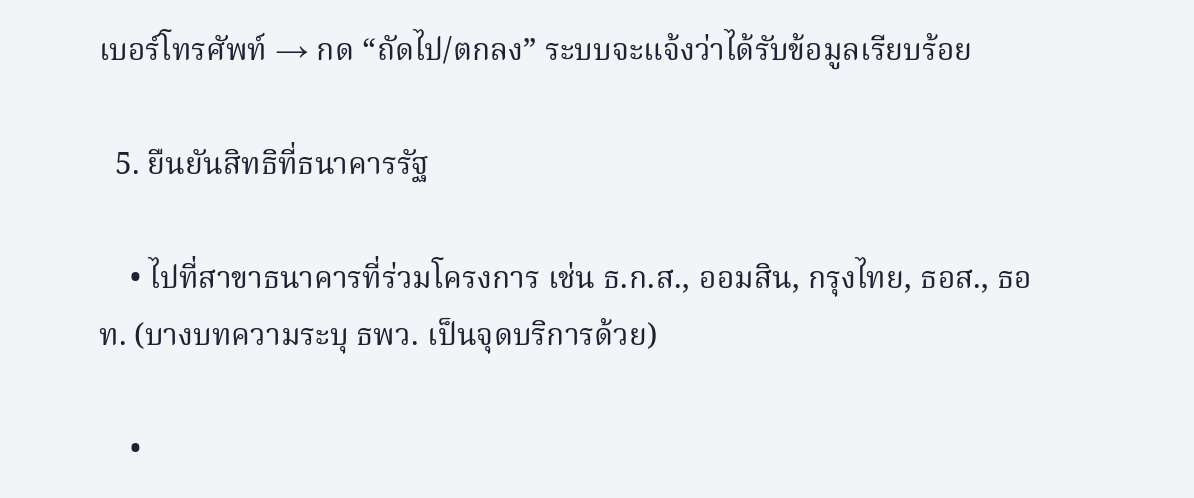เบอร์โทรศัพท์ → กด “ถัดไป/ตกลง” ระบบจะแจ้งว่าได้รับข้อมูลเรียบร้อย

  5. ยืนยันสิทธิที่ธนาคารรัฐ

    • ไปที่สาขาธนาคารที่ร่วมโครงการ เช่น ธ.ก.ส., ออมสิน, กรุงไทย, ธอส., ธอท. (บางบทความระบุ ธพว. เป็นจุดบริการด้วย)

    •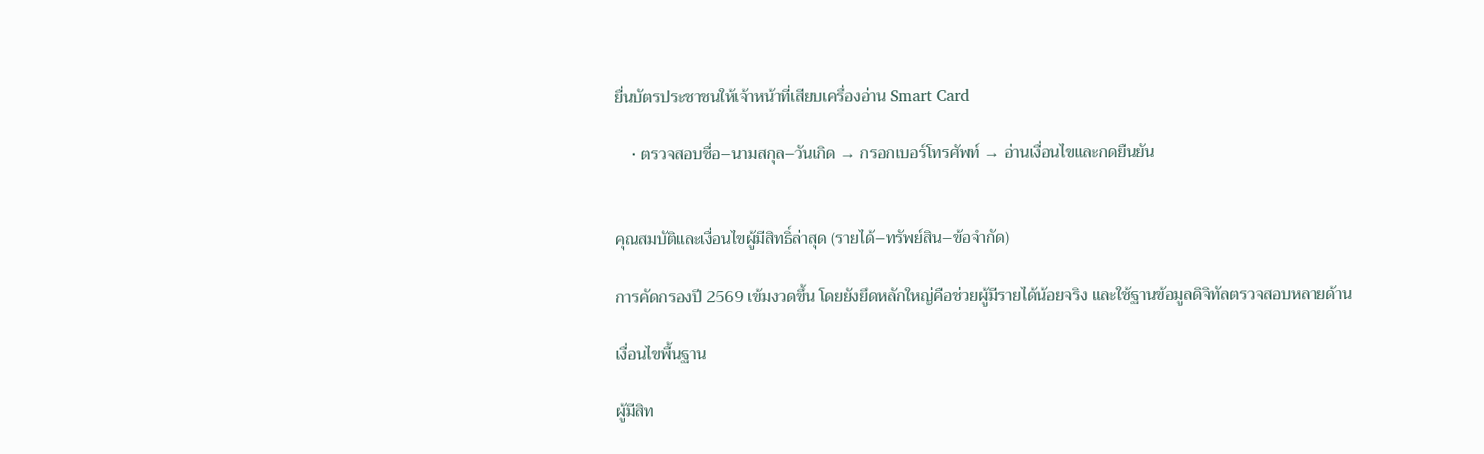ยื่นบัตรประชาชนให้เจ้าหน้าที่เสียบเครื่องอ่าน Smart Card

    • ตรวจสอบชื่อ–นามสกุล–วันเกิด → กรอกเบอร์โทรศัพท์ → อ่านเงื่อนไขและกดยืนยัน


คุณสมบัติและเงื่อนไขผู้มีสิทธิ์ล่าสุด (รายได้–ทรัพย์สิน–ข้อจำกัด)

การคัดกรองปี 2569 เข้มงวดขึ้น โดยยังยึดหลักใหญ่คือช่วยผู้มีรายได้น้อยจริง และใช้ฐานข้อมูลดิจิทัลตรวจสอบหลายด้าน

เงื่อนไขพื้นฐาน

ผู้มีสิท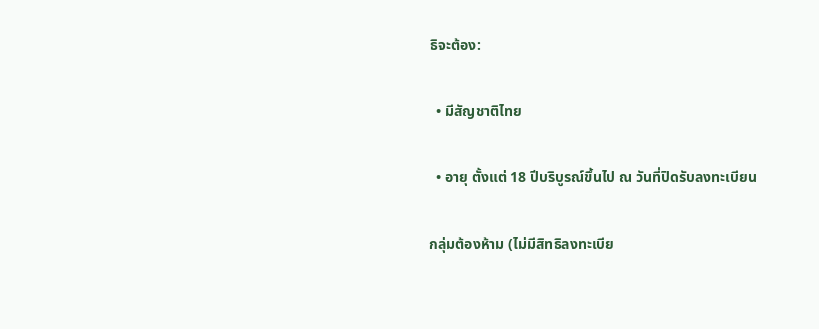ธิจะต้อง:

  • มีสัญชาติไทย

  • อายุ ตั้งแต่ 18 ปีบริบูรณ์ขึ้นไป ณ วันที่ปิดรับลงทะเบียน

กลุ่มต้องห้าม (ไม่มีสิทธิลงทะเบีย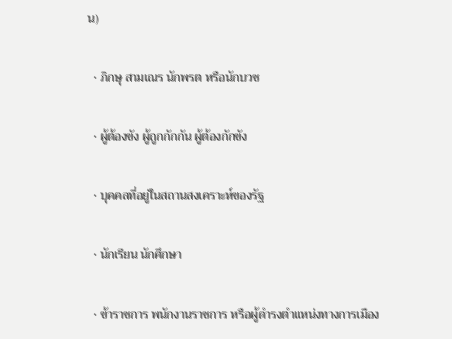น)

  • ภิกษุ สามเณร นักพรต หรือนักบวช

  • ผู้ต้องขัง ผู้ถูกกักกัน ผู้ต้องกักขัง

  • บุคคลที่อยู่ในสถานสงเคราะห์ของรัฐ

  • นักเรียน นักศึกษา

  • ข้าราชการ พนักงานราชการ หรือผู้ดำรงตำแหน่งทางการเมือง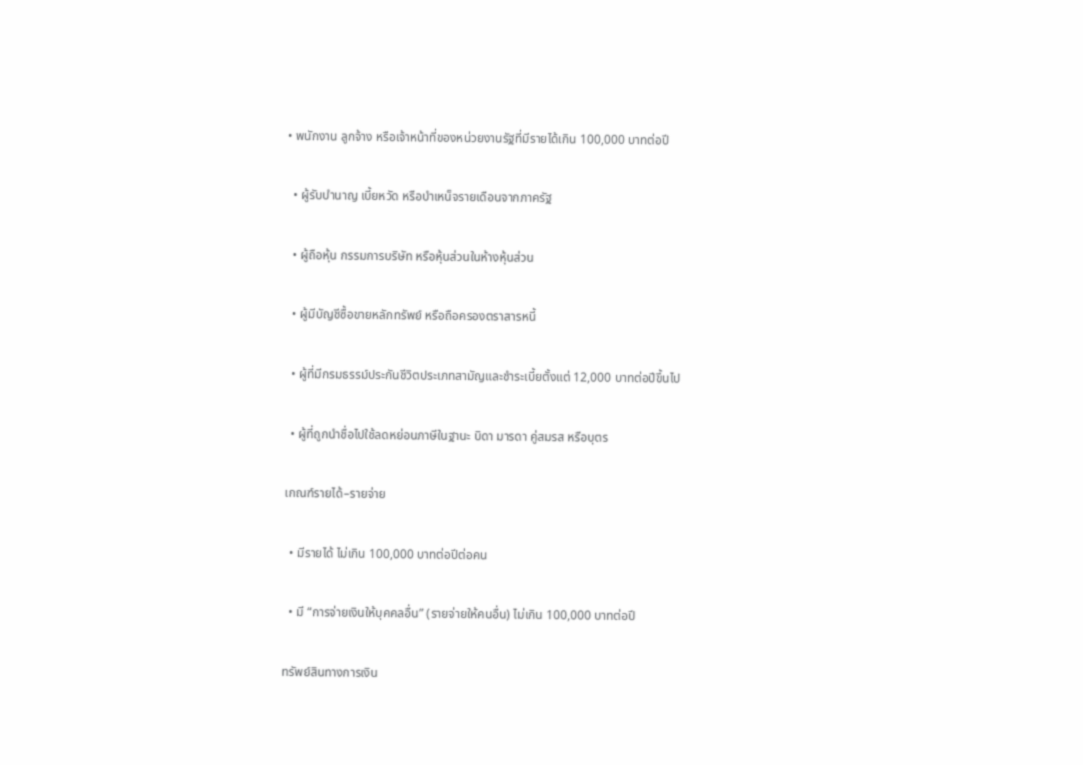• พนักงาน ลูกจ้าง หรือเจ้าหน้าที่ของหน่วยงานรัฐที่มีรายได้เกิน 100,000 บาทต่อปี

  • ผู้รับบำนาญ เบี้ยหวัด หรือบำเหน็จรายเดือนจากภาครัฐ

  • ผู้ถือหุ้น กรรมการบริษัท หรือหุ้นส่วนในห้างหุ้นส่วน

  • ผู้มีบัญชีซื้อขายหลักทรัพย์ หรือถือครองตราสารหนี้

  • ผู้ที่มีกรมธรรม์ประกันชีวิตประเภทสามัญและชำระเบี้ยตั้งแต่ 12,000 บาทต่อปีขึ้นไป

  • ผู้ที่ถูกนำชื่อไปใช้ลดหย่อนภาษีในฐานะ บิดา มารดา คู่สมรส หรือบุตร

เกณฑ์รายได้–รายจ่าย

  • มีรายได้ ไม่เกิน 100,000 บาทต่อปีต่อคน

  • มี “การจ่ายเงินให้บุคคลอื่น” (รายจ่ายให้คนอื่น) ไม่เกิน 100,000 บาทต่อปี

ทรัพย์สินทางการเงิน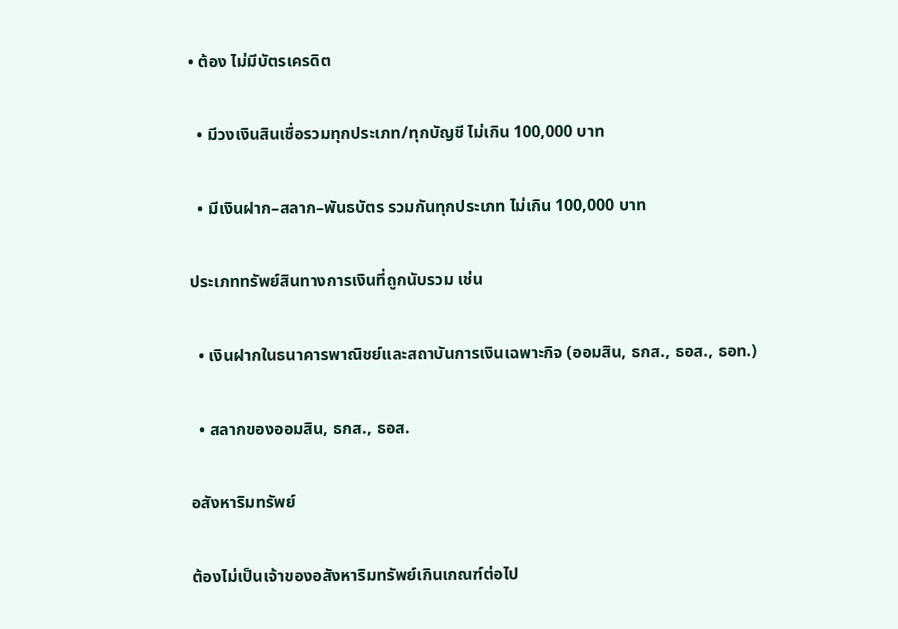• ต้อง ไม่มีบัตรเครดิต

  • มีวงเงินสินเชื่อรวมทุกประเภท/ทุกบัญชี ไม่เกิน 100,000 บาท

  • มีเงินฝาก–สลาก–พันธบัตร รวมกันทุกประเภท ไม่เกิน 100,000 บาท

ประเภททรัพย์สินทางการเงินที่ถูกนับรวม เช่น

  • เงินฝากในธนาคารพาณิชย์และสถาบันการเงินเฉพาะกิจ (ออมสิน, ธกส., ธอส., ธอท.)

  • สลากของออมสิน, ธกส., ธอส.

อสังหาริมทรัพย์

ต้องไม่เป็นเจ้าของอสังหาริมทรัพย์เกินเกณฑ์ต่อไป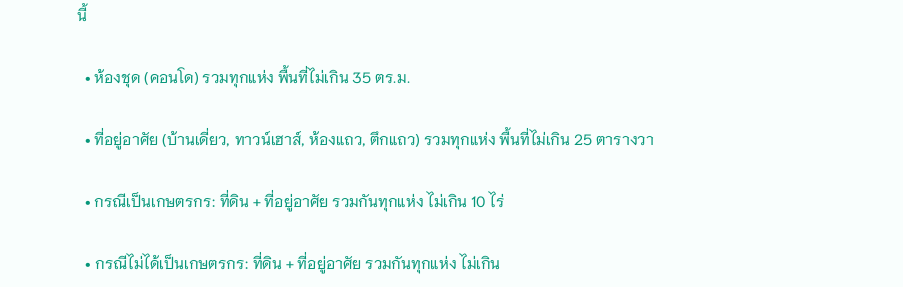นี้

  • ห้องชุด (คอนโด) รวมทุกแห่ง พื้นที่ไม่เกิน 35 ตร.ม.

  • ที่อยู่อาศัย (บ้านเดี่ยว, ทาวน์เฮาส์, ห้องแถว, ตึกแถว) รวมทุกแห่ง พื้นที่ไม่เกิน 25 ตารางวา

  • กรณีเป็นเกษตรกร: ที่ดิน + ที่อยู่อาศัย รวมกันทุกแห่ง ไม่เกิน 10 ไร่

  • กรณีไม่ได้เป็นเกษตรกร: ที่ดิน + ที่อยู่อาศัย รวมกันทุกแห่ง ไม่เกิน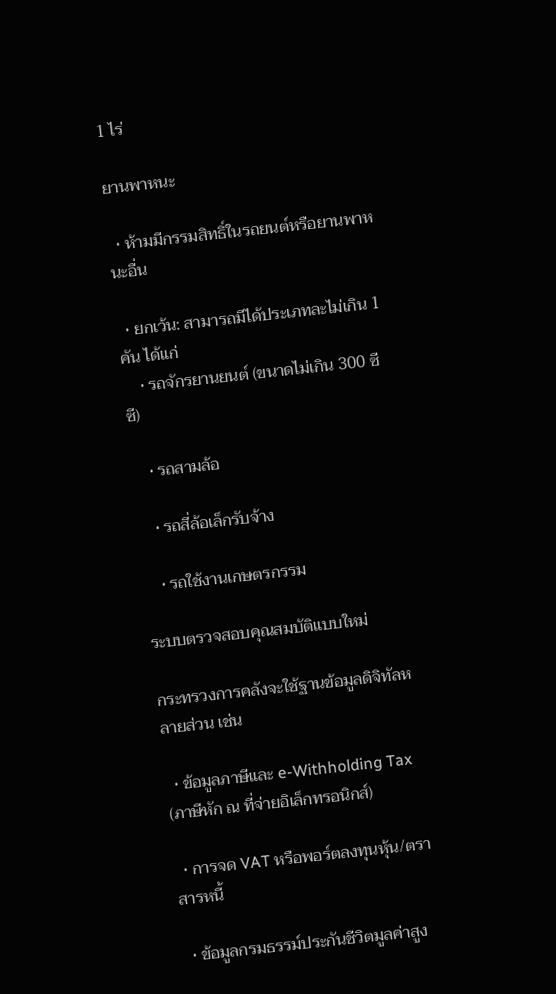1 ไร่

ยานพาหนะ

  • ห้ามมีกรรมสิทธิ์ในรถยนต์หรือยานพาหนะอื่น

  • ยกเว้น: สามารถมีได้ประเภทละไม่เกิน 1 คัน ได้แก่
    • รถจักรยานยนต์ (ขนาดไม่เกิน 300 ซีซี)

    • รถสามล้อ

    • รถสี่ล้อเล็กรับจ้าง

    • รถใช้งานเกษตรกรรม

ระบบตรวจสอบคุณสมบัติแบบใหม่

กระทรวงการคลังจะใช้ฐานข้อมูลดิจิทัลหลายส่วน เช่น

  • ข้อมูลภาษีและ e-Withholding Tax (ภาษีหัก ณ ที่จ่ายอิเล็กทรอนิกส์)

  • การจด VAT หรือพอร์ตลงทุนหุ้น/ตราสารหนี้

  • ข้อมูลกรมธรรม์ประกันชีวิตมูลค่าสูง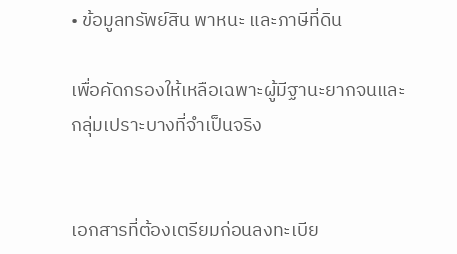• ข้อมูลทรัพย์สิน พาหนะ และภาษีที่ดิน

เพื่อคัดกรองให้เหลือเฉพาะผู้มีฐานะยากจนและกลุ่มเปราะบางที่จำเป็นจริง


เอกสารที่ต้องเตรียมก่อนลงทะเบีย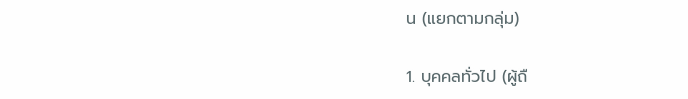น (แยกตามกลุ่ม)

1. บุคคลทั่วไป (ผู้ถื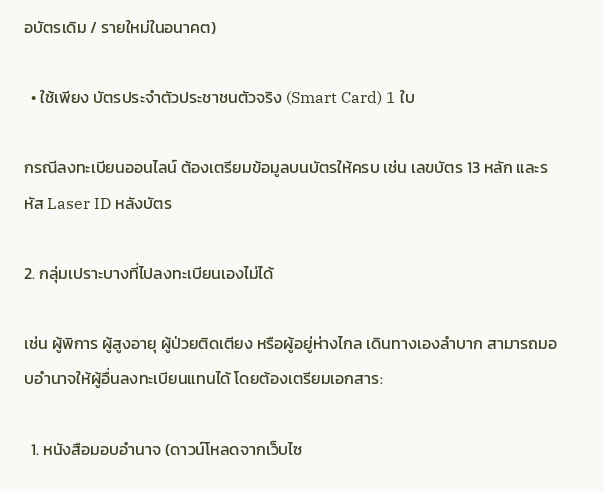อบัตรเดิม / รายใหม่ในอนาคต)

  • ใช้เพียง บัตรประจำตัวประชาชนตัวจริง (Smart Card) 1 ใบ

กรณีลงทะเบียนออนไลน์ ต้องเตรียมข้อมูลบนบัตรให้ครบ เช่น เลขบัตร 13 หลัก และรหัส Laser ID หลังบัตร

2. กลุ่มเปราะบางที่ไปลงทะเบียนเองไม่ได้

เช่น ผู้พิการ ผู้สูงอายุ ผู้ป่วยติดเตียง หรือผู้อยู่ห่างไกล เดินทางเองลำบาก สามารถมอบอำนาจให้ผู้อื่นลงทะเบียนแทนได้ โดยต้องเตรียมเอกสาร:

  1. หนังสือมอบอำนาจ (ดาวน์โหลดจากเว็บไซ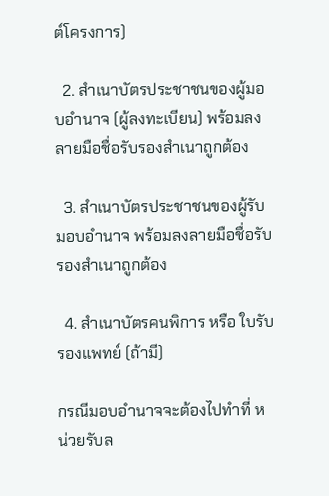ต์โครงการ)

  2. สำเนาบัตรประชาชนของผู้มอบอำนาจ (ผู้ลงทะเบียน) พร้อมลงลายมือชื่อรับรองสำเนาถูกต้อง

  3. สำเนาบัตรประชาชนของผู้รับมอบอำนาจ พร้อมลงลายมือชื่อรับรองสำเนาถูกต้อง

  4. สำเนาบัตรคนพิการ หรือ ใบรับรองแพทย์ (ถ้ามี)

กรณีมอบอำนาจจะต้องไปทำที่ หน่วยรับล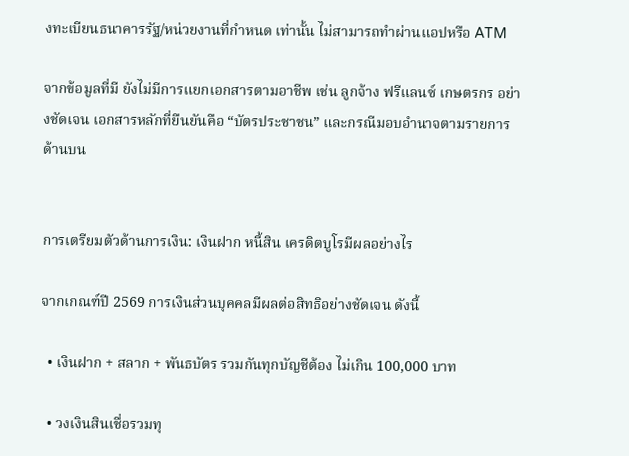งทะเบียนธนาคารรัฐ/หน่วยงานที่กำหนด เท่านั้น ไม่สามารถทำผ่านแอปหรือ ATM

จากข้อมูลที่มี ยังไม่มีการแยกเอกสารตามอาชีพ เช่น ลูกจ้าง ฟรีแลนซ์ เกษตรกร อย่างชัดเจน เอกสารหลักที่ยืนยันคือ “บัตรประชาชน” และกรณีมอบอำนาจตามรายการด้านบน


การเตรียมตัวด้านการเงิน: เงินฝาก หนี้สิน เครดิตบูโรมีผลอย่างไร

จากเกณฑ์ปี 2569 การเงินส่วนบุคคลมีผลต่อสิทธิอย่างชัดเจน ดังนี้

  • เงินฝาก + สลาก + พันธบัตร รวมกันทุกบัญชีต้อง ไม่เกิน 100,000 บาท

  • วงเงินสินเชื่อรวมทุ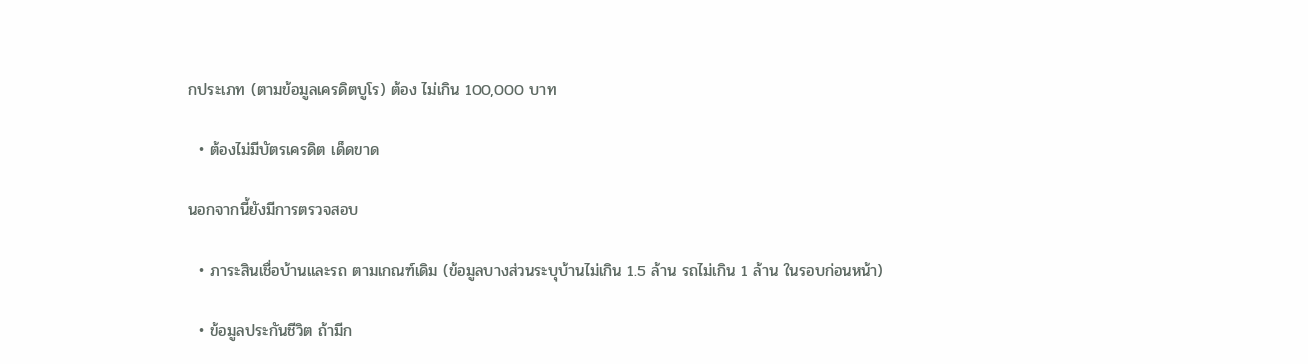กประเภท (ตามข้อมูลเครดิตบูโร) ต้อง ไม่เกิน 100,000 บาท

  • ต้องไม่มีบัตรเครดิต เด็ดขาด

นอกจากนี้ยังมีการตรวจสอบ

  • ภาระสินเชื่อบ้านและรถ ตามเกณฑ์เดิม (ข้อมูลบางส่วนระบุบ้านไม่เกิน 1.5 ล้าน รถไม่เกิน 1 ล้าน ในรอบก่อนหน้า)

  • ข้อมูลประกันชีวิต ถ้ามีก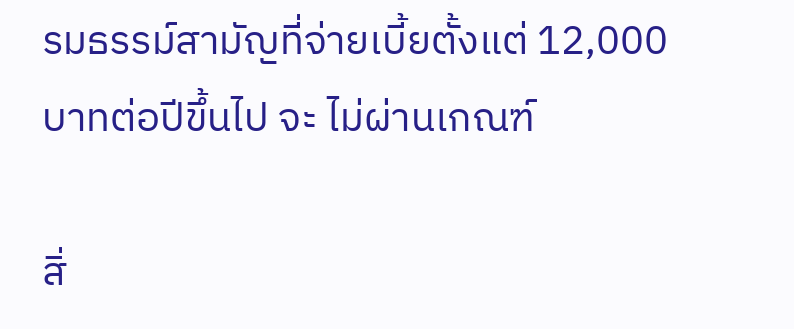รมธรรม์สามัญที่จ่ายเบี้ยตั้งแต่ 12,000 บาทต่อปีขึ้นไป จะ ไม่ผ่านเกณฑ์

สิ่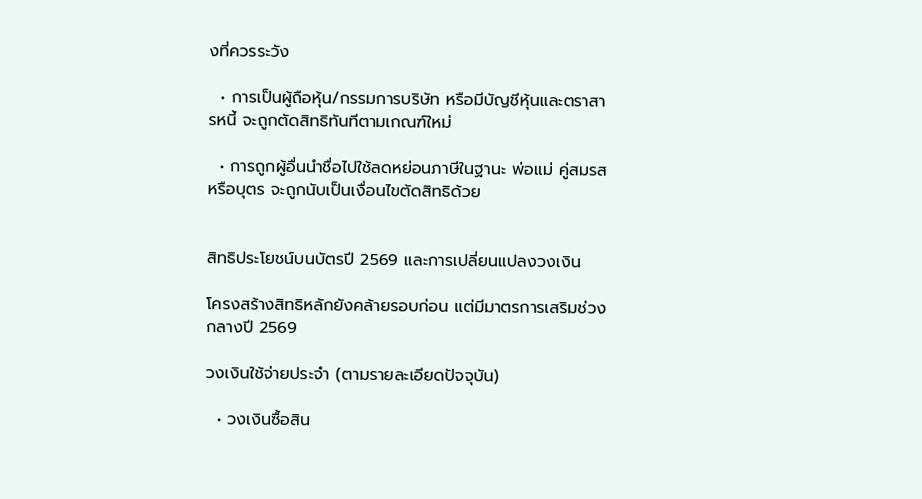งที่ควรระวัง

  • การเป็นผู้ถือหุ้น/กรรมการบริษัท หรือมีบัญชีหุ้นและตราสารหนี้ จะถูกตัดสิทธิทันทีตามเกณฑ์ใหม่

  • การถูกผู้อื่นนำชื่อไปใช้ลดหย่อนภาษีในฐานะ พ่อแม่ คู่สมรส หรือบุตร จะถูกนับเป็นเงื่อนไขตัดสิทธิด้วย


สิทธิประโยชน์บนบัตรปี 2569 และการเปลี่ยนแปลงวงเงิน

โครงสร้างสิทธิหลักยังคล้ายรอบก่อน แต่มีมาตรการเสริมช่วงกลางปี 2569

วงเงินใช้จ่ายประจำ (ตามรายละเอียดปัจจุบัน)

  • วงเงินซื้อสิน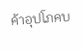ค้าอุปโภคบ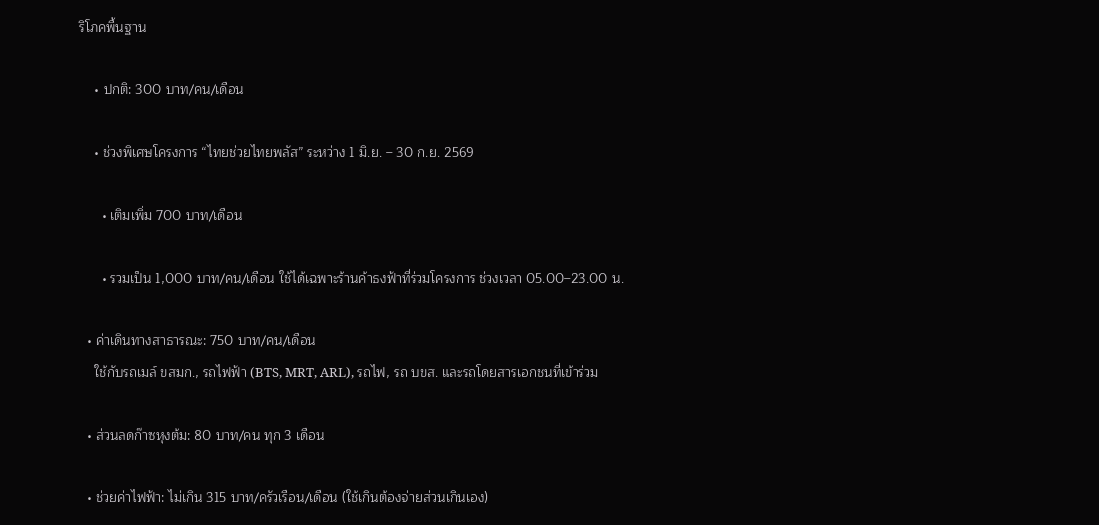ริโภคพื้นฐาน

    • ปกติ: 300 บาท/คน/เดือน

    • ช่วงพิเศษโครงการ “ไทยช่วยไทยพลัส” ระหว่าง 1 มิ.ย. – 30 ก.ย. 2569

      • เติมเพิ่ม 700 บาท/เดือน

      • รวมเป็น 1,000 บาท/คน/เดือน ใช้ได้เฉพาะร้านค้าธงฟ้าที่ร่วมโครงการ ช่วงเวลา 05.00–23.00 น.

  • ค่าเดินทางสาธารณะ: 750 บาท/คน/เดือน
    ใช้กับรถเมล์ ขสมก., รถไฟฟ้า (BTS, MRT, ARL), รถไฟ, รถ บขส. และรถโดยสารเอกชนที่เข้าร่วม

  • ส่วนลดก๊าซหุงต้ม: 80 บาท/คน ทุก 3 เดือน

  • ช่วยค่าไฟฟ้า: ไม่เกิน 315 บาท/ครัวเรือน/เดือน (ใช้เกินต้องจ่ายส่วนเกินเอง)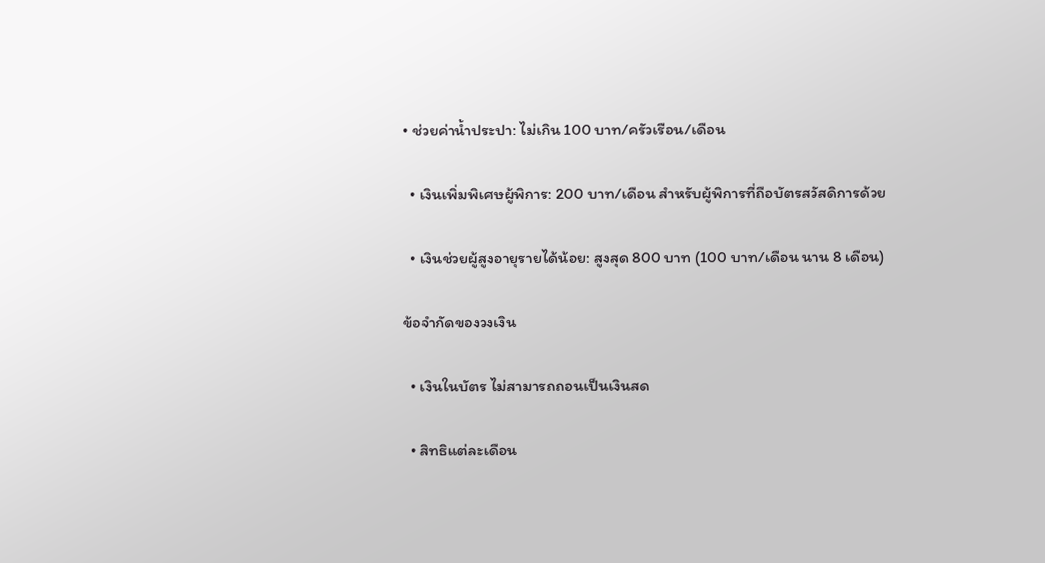• ช่วยค่าน้ำประปา: ไม่เกิน 100 บาท/ครัวเรือน/เดือน

  • เงินเพิ่มพิเศษผู้พิการ: 200 บาท/เดือน สำหรับผู้พิการที่ถือบัตรสวัสดิการด้วย

  • เงินช่วยผู้สูงอายุรายได้น้อย: สูงสุด 800 บาท (100 บาท/เดือน นาน 8 เดือน)

ข้อจำกัดของวงเงิน

  • เงินในบัตร ไม่สามารถถอนเป็นเงินสด

  • สิทธิแต่ละเดือน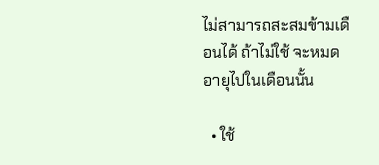ไม่สามารถสะสมข้ามเดือนได้ ถ้าไม่ใช้ จะหมดอายุไปในเดือนนั้น

  • ใช้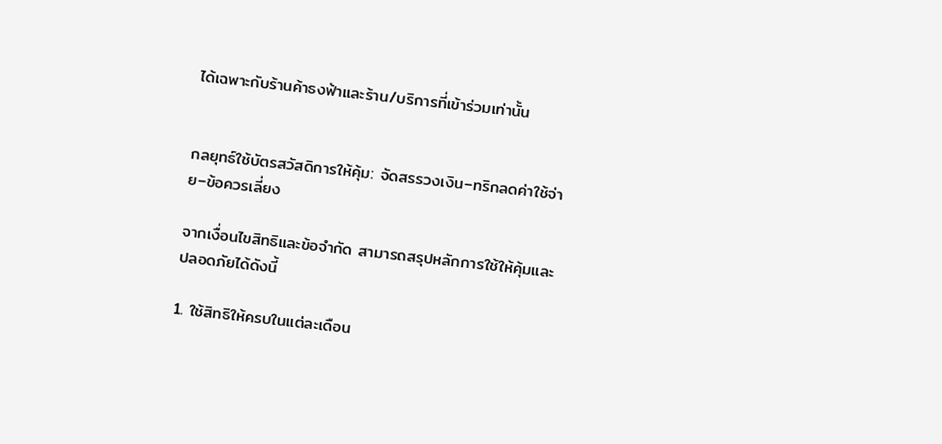ได้เฉพาะกับร้านค้าธงฟ้าและร้าน/บริการที่เข้าร่วมเท่านั้น


กลยุทธ์ใช้บัตรสวัสดิการให้คุ้ม: จัดสรรวงเงิน–ทริกลดค่าใช้จ่าย–ข้อควรเลี่ยง

จากเงื่อนไขสิทธิและข้อจำกัด สามารถสรุปหลักการใช้ให้คุ้มและปลอดภัยได้ดังนี้

1. ใช้สิทธิให้ครบในแต่ละเดือน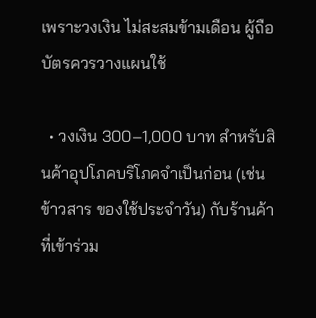เพราะวงเงิน ไม่สะสมข้ามเดือน ผู้ถือบัตรควรวางแผนใช้

  • วงเงิน 300–1,000 บาท สำหรับสินค้าอุปโภคบริโภคจำเป็นก่อน (เช่น ข้าวสาร ของใช้ประจำวัน) กับร้านค้าที่เข้าร่วม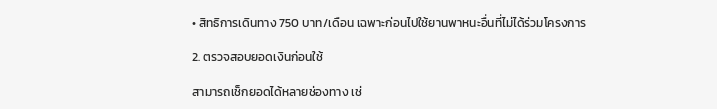• สิทธิการเดินทาง 750 บาท/เดือน เฉพาะก่อนไปใช้ยานพาหนะอื่นที่ไม่ได้ร่วมโครงการ

2. ตรวจสอบยอดเงินก่อนใช้

สามารถเช็กยอดได้หลายช่องทาง เช่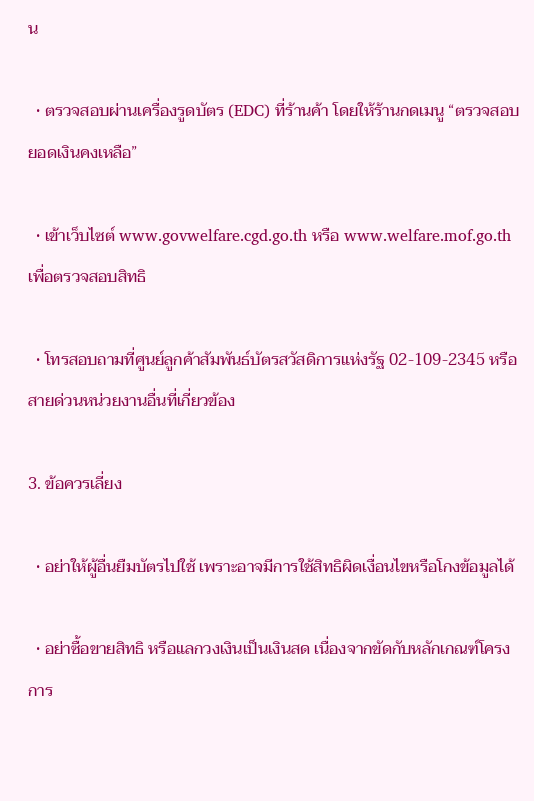น

  • ตรวจสอบผ่านเครื่องรูดบัตร (EDC) ที่ร้านค้า โดยให้ร้านกดเมนู “ตรวจสอบยอดเงินคงเหลือ”

  • เข้าเว็บไซต์ www.govwelfare.cgd.go.th หรือ www.welfare.mof.go.th เพื่อตรวจสอบสิทธิ

  • โทรสอบถามที่ศูนย์ลูกค้าสัมพันธ์บัตรสวัสดิการแห่งรัฐ 02-109-2345 หรือสายด่วนหน่วยงานอื่นที่เกี่ยวข้อง

3. ข้อควรเลี่ยง

  • อย่าให้ผู้อื่นยืมบัตรไปใช้ เพราะอาจมีการใช้สิทธิผิดเงื่อนไขหรือโกงข้อมูลได้

  • อย่าซื้อขายสิทธิ หรือแลกวงเงินเป็นเงินสด เนื่องจากขัดกับหลักเกณฑ์โครงการ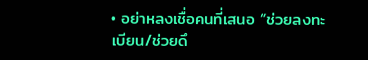• อย่าหลงเชื่อคนที่เสนอ “ช่วยลงทะเบียน/ช่วยดึ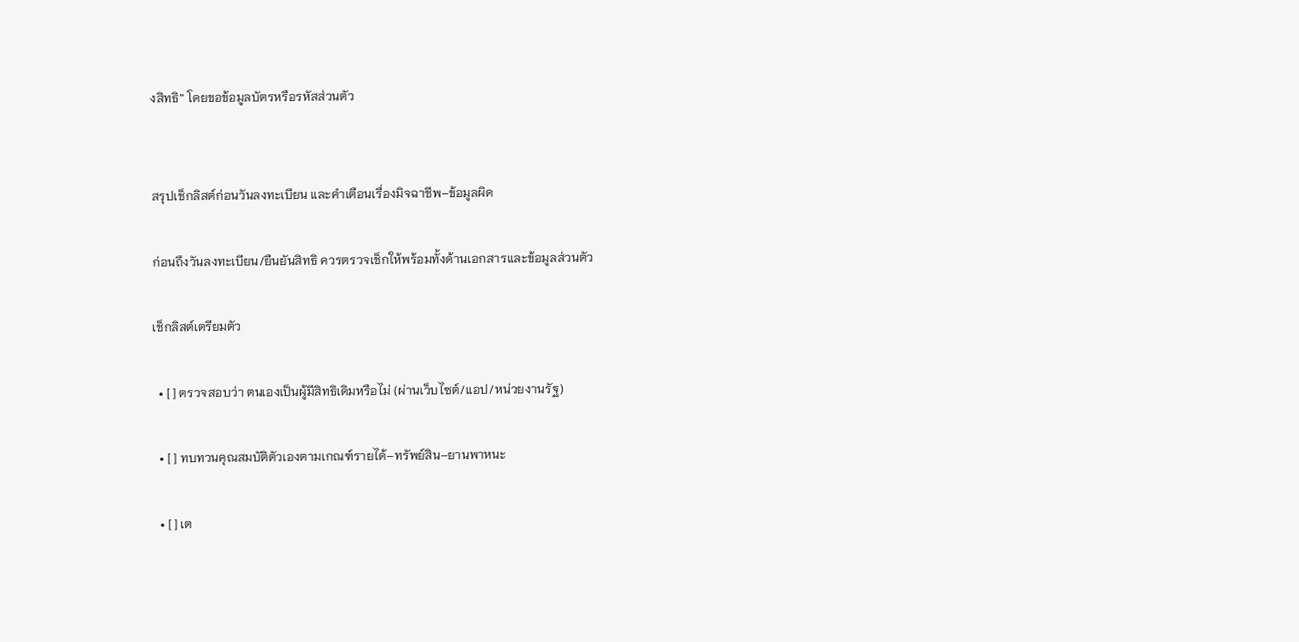งสิทธิ” โดยขอข้อมูลบัตรหรือรหัสส่วนตัว


สรุปเช็กลิสต์ก่อนวันลงทะเบียน และคำเตือนเรื่องมิจฉาชีพ–ข้อมูลผิด

ก่อนถึงวันลงทะเบียน/ยืนยันสิทธิ ควรตรวจเช็กให้พร้อมทั้งด้านเอกสารและข้อมูลส่วนตัว

เช็กลิสต์เตรียมตัว

  • [ ] ตรวจสอบว่า ตนเองเป็นผู้มีสิทธิเดิมหรือไม่ (ผ่านเว็บไซต์/แอป/หน่วยงานรัฐ)

  • [ ] ทบทวนคุณสมบัติตัวเองตามเกณฑ์รายได้–ทรัพย์สิน–ยานพาหนะ

  • [ ] เต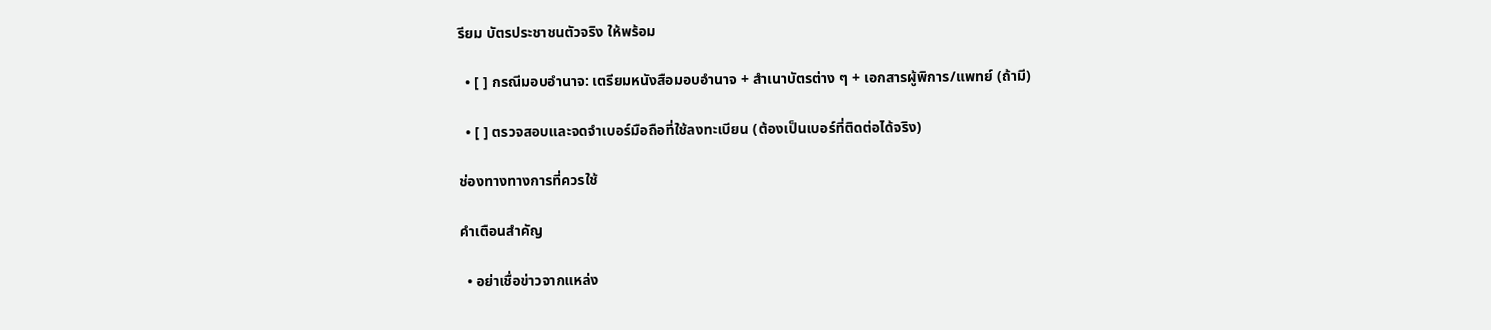รียม บัตรประชาชนตัวจริง ให้พร้อม

  • [ ] กรณีมอบอำนาจ: เตรียมหนังสือมอบอำนาจ + สำเนาบัตรต่าง ๆ + เอกสารผู้พิการ/แพทย์ (ถ้ามี)

  • [ ] ตรวจสอบและจดจำเบอร์มือถือที่ใช้ลงทะเบียน (ต้องเป็นเบอร์ที่ติดต่อได้จริง)

ช่องทางทางการที่ควรใช้

คำเตือนสำคัญ

  • อย่าเชื่อข่าวจากแหล่ง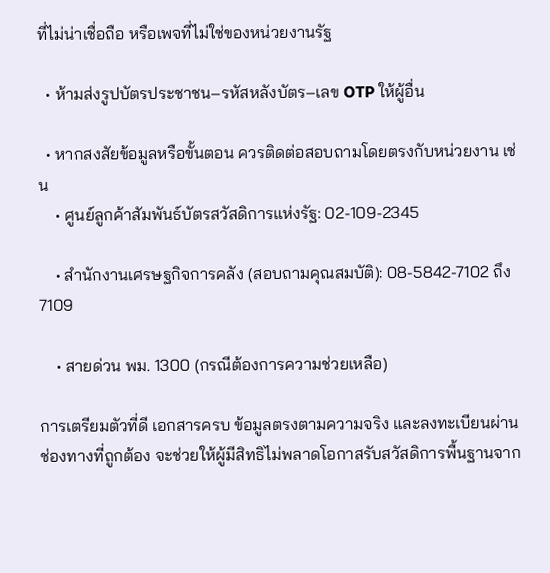ที่ไม่น่าเชื่อถือ หรือเพจที่ไม่ใช่ของหน่วยงานรัฐ

  • ห้ามส่งรูปบัตรประชาชน–รหัสหลังบัตร–เลข OTP ให้ผู้อื่น

  • หากสงสัยข้อมูลหรือขั้นตอน ควรติดต่อสอบถามโดยตรงกับหน่วยงาน เช่น
    • ศูนย์ลูกค้าสัมพันธ์บัตรสวัสดิการแห่งรัฐ: 02-109-2345

    • สำนักงานเศรษฐกิจการคลัง (สอบถามคุณสมบัติ): 08-5842-7102 ถึง 7109

    • สายด่วน พม. 1300 (กรณีต้องการความช่วยเหลือ)

การเตรียมตัวที่ดี เอกสารครบ ข้อมูลตรงตามความจริง และลงทะเบียนผ่านช่องทางที่ถูกต้อง จะช่วยให้ผู้มีสิทธิไม่พลาดโอกาสรับสวัสดิการพื้นฐานจาก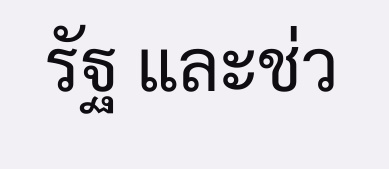รัฐ และช่ว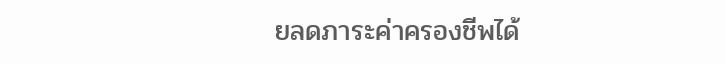ยลดภาระค่าครองชีพได้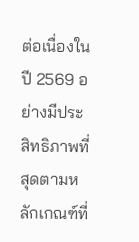ต่อเนื่องในปี 2569 อย่างมีประสิทธิภาพที่สุดตามหลักเกณฑ์ที่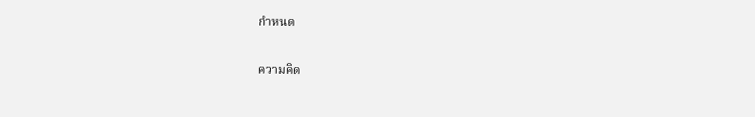กำหนด

ความคิด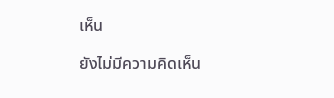เห็น

ยังไม่มีความคิดเห็น